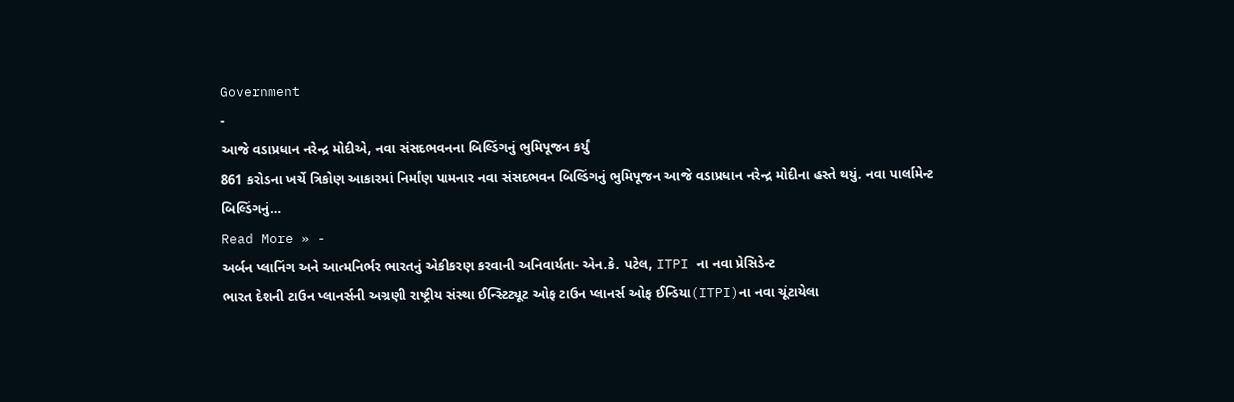Government
-
આજે વડાપ્રધાન નરેન્દ્ર મોદીએ, નવા સંસદભવનના બિલ્ડિંગનું ભુમિપૂજન કર્યું
861 કરોડના ખર્ચે ત્રિકોણ આકારમાં નિર્માંણ પામનાર નવા સંસદભવન બિલ્ડિંગનું ભુમિપૂજન આજે વડાપ્રધાન નરેન્દ્ર મોદીના હસ્તે થયું. નવા પાર્લામેન્ટ બિલ્ડિંગનું…
Read More » -
અર્બન પ્લાનિંગ અને આત્મનિર્ભર ભારતનું એકીકરણ કરવાની અનિવાર્યતા- એન.કે. પટેલ, ITPI ના નવા પ્રેસિડેન્ટ
ભારત દેશની ટાઉન પ્લાનર્સની અગ્રણી રાષ્ટ્રીય સંસ્થા ઈન્સ્ટિટ્યૂટ ઓફ ટાઉન પ્લાનર્સ ઓફ ઈન્ડિયા(ITPI)ના નવા ચૂંટાયેલા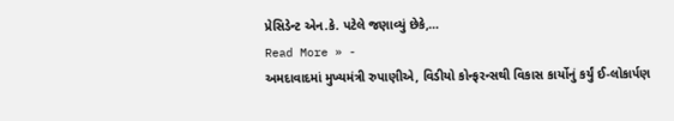પ્રેસિડેન્ટ એન.કે. પટેલે જણાવ્યું છેકે,…
Read More » -
અમદાવાદમાં મુખ્યમંત્રી રુપાણીએ, વિડીયો કોન્ફરન્સથી વિકાસ કાર્યોનું કર્યું ઈ-લોકાર્પણ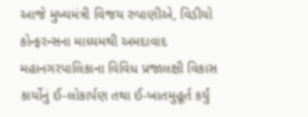આજે મુખ્યમંત્રી વિજય રુપાણીએ, વિડીયો કોન્ફરન્સના માધ્યમથી અમદાવાદ મહાનગરપાલિકાના વિવિધ પ્રજાલક્ષી વિકાસ કાર્યોનું ઈ-લોકાર્પણ તથા ઈ-ખાતમુહૂર્ત કર્યું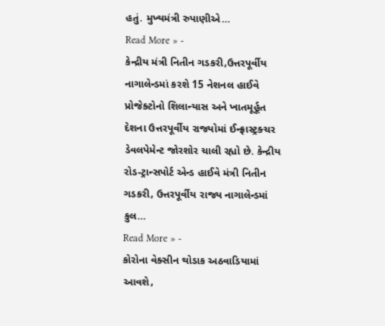હતું. મુખ્યમંત્રી રુપાણીએ…
Read More » -
કેન્દ્રીય મંત્રી નિતીન ગડકરી,ઉત્તરપૂર્વીય નાગાલેન્ડમાં કરશે 15 નેશનલ હાઈવે પ્રોજેક્ટોનો શિલાન્યાસ અને ખાતમૂર્હૂત
દેશના ઉત્તરપૂર્વીય રાજ્યોમાં ઈન્ફ્રાસ્ટ્રક્ચર ડેવલપેમેન્ટ જોરશોર ચાલી રહ્યો છે. કેન્દ્રીય રોડ-ટ્રાન્સપોર્ટ એન્ડ હાઈવે મંત્રી નિતીન ગડકરી, ઉત્તરપૂર્વીય રાજ્ય નાગાલેન્ડમાં કુલ…
Read More » -
કોરોના વેક્સીન થોડાક અઠવાડિયામાં આવશે,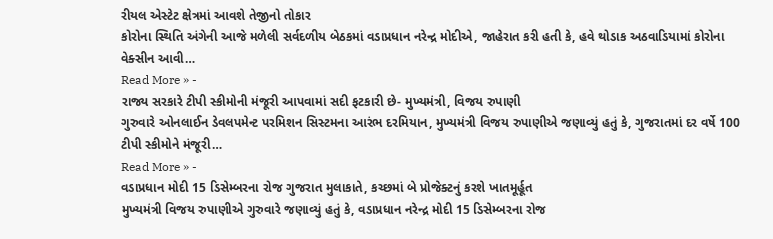રીયલ એસ્ટેટ ક્ષેત્રમાં આવશે તેજીનો તોકાર
કોરોના સ્થિતિ અંગેની આજે મળેલી સર્વદળીય બેઠકમાં વડાપ્રધાન નરેન્દ્ર મોદીએ, જાહેરાત કરી હતી કે, હવે થોડાક અઠવાડિયામાં કોરોના વેક્સીન આવી…
Read More » -
રાજ્ય સરકારે ટીપી સ્કીમોની મંજૂરી આપવામાં સદી ફટકારી છે- મુખ્યમંત્રી, વિજય રુપાણી
ગુરુવારે ઓનલાઈન ડેવલપમેન્ટ પરમિશન સિસ્ટમના આરંભ દરમિયાન, મુખ્યમંત્રી વિજય રુપાણીએ જણાવ્યું હતું કે, ગુજરાતમાં દર વર્ષે 100 ટીપી સ્કીમોને મંજૂરી…
Read More » -
વડાપ્રધાન મોદી 15 ડિસેમ્બરના રોજ ગુજરાત મુલાકાતે, કચ્છમાં બે પ્રોજેક્ટનું કરશે ખાતમૂર્હૂત
મુખ્યમંત્રી વિજય રુપાણીએ ગુરુવારે જણાવ્યું હતું કે, વડાપ્રધાન નરેન્દ્ર મોદી 15 ડિસેમ્બરના રોજ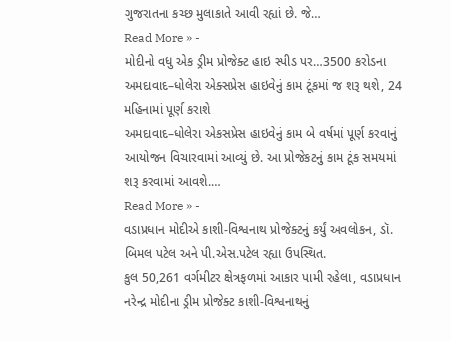ગુજરાતના કચ્છ મુલાકાતે આવી રહ્યાં છે. જે…
Read More » -
મોદીનો વધુ એક ડ્રીમ પ્રોજેક્ટ હાઇ સ્પીડ પર…3500 કરોડના અમદાવાદ–ધોલેરા એક્સપ્રેસ હાઇવેનું કામ ટૂંકમાં જ શરૂ થશે, 24 મહિનામાં પૂર્ણ કરાશે
અમદાવાદ–ધોલેરા એકસપ્રેસ હાઇવેનું કામ બે વર્ષમાં પૂર્ણ કરવાનું આયોજન વિચારવામાં આવ્યું છે. આ પ્રોજેકટનું કામ ટૂંક સમયમાં શરૂ કરવામાં આવશે.…
Read More » -
વડાપ્રધાન મોદીએ કાશી-વિશ્વનાથ પ્રોજેક્ટનું કર્યું અવલોકન, ડૉ. બિમલ પટેલ અને પી.એસ.પટેલ રહ્યા ઉપસ્થિત.
કુલ 50,261 વર્ગમીટર ક્ષેત્રફળમાં આકાર પામી રહેલા, વડાપ્રધાન નરેન્દ્ર મોદીના ડ્રીમ પ્રોજેક્ટ કાશી-વિશ્વનાથનું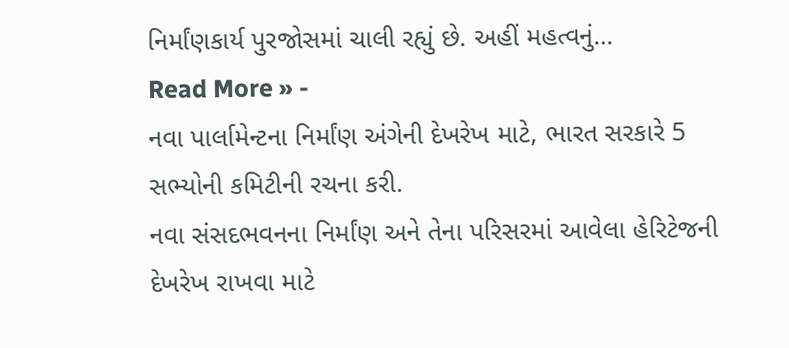નિર્માંણકાર્ય પુરજોસમાં ચાલી રહ્યું છે. અહીં મહત્વનું…
Read More » -
નવા પાર્લામેન્ટના નિર્માંણ અંગેની દેખરેખ માટે, ભારત સરકારે 5 સભ્યોની કમિટીની રચના કરી.
નવા સંસદભવનના નિર્માંણ અને તેના પરિસરમાં આવેલા હેરિટેજની દેખરેખ રાખવા માટે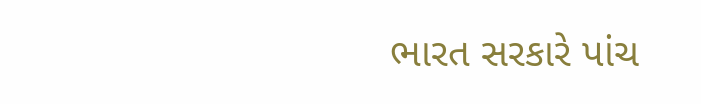ભારત સરકારે પાંચ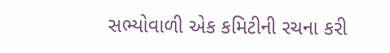સભ્યોવાળી એક કમિટીની રચના કરી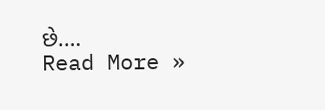છે.…
Read More »